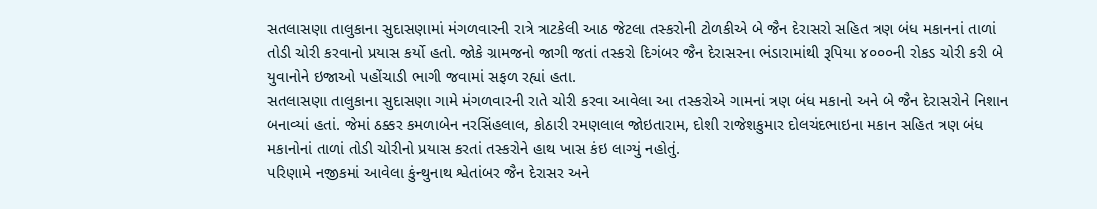સતલાસણા તાલુકાના સુદાસણામાં મંગળવારની રાત્રે ત્રાટકેલી આઠ જેટલા તસ્કરોની ટોળકીએ બે જૈન દેરાસરો સહિત ત્રણ બંધ મકાનનાં તાળાં તોડી ચોરી કરવાનો પ્રયાસ કર્યો હતો. જોકે ગ્રામજનો જાગી જતાં તસ્કરો દિગંબર જૈન દેરાસરના ભંડારામાંથી રૂપિયા ૪૦૦૦ની રોકડ ચોરી કરી બે યુવાનોને ઇજાઓ પહોંચાડી ભાગી જવામાં સફળ રહ્યાં હતા.
સતલાસણા તાલુકાના સુદાસણા ગામે મંગળવારની રાતે ચોરી કરવા આવેલા આ તસ્કરોએ ગામનાં ત્રણ બંધ મકાનો અને બે જૈન દેરાસરોને નિશાન બનાવ્યાં હતાં. જેમાં ઠક્કર કમળાબેન નરસિંહલાલ, કોઠારી રમણલાલ જોઇતારામ, દોશી રાજેશકુમાર દોલચંદભાઇના મકાન સહિત ત્રણ બંધ મકાનોનાં તાળાં તોડી ચોરીનો પ્રયાસ કરતાં તસ્કરોને હાથ ખાસ કંઇ લાગ્યું નહોતું.
પરિણામે નજીકમાં આવેલા કુંન્થુનાથ શ્વેતાંબર જૈન દેરાસર અને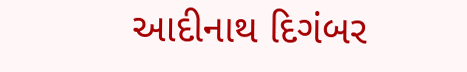આદીનાથ દિગંબર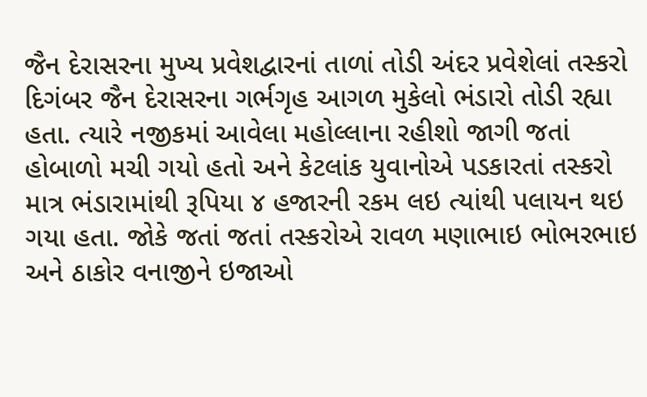જૈન દેરાસરના મુખ્ય પ્રવેશદ્વારનાં તાળાં તોડી અંદર પ્રવેશેલાં તસ્કરો દિગંબર જૈન દેરાસરના ગર્ભગૃહ આગળ મુકેલો ભંડારો તોડી રહ્યા હતા. ત્યારે નજીકમાં આવેલા મહોલ્લાના રહીશો જાગી જતાં હોબાળો મચી ગયો હતો અને કેટલાંક યુવાનોએ પડકારતાં તસ્કરો માત્ર ભંડારામાંથી રૂપિયા ૪ હજારની રકમ લઇ ત્યાંથી પલાયન થઇ ગયા હતા. જોકે જતાં જતાં તસ્કરોએ રાવળ મણાભાઇ ભોભરભાઇ અને ઠાકોર વનાજીને ઇજાઓ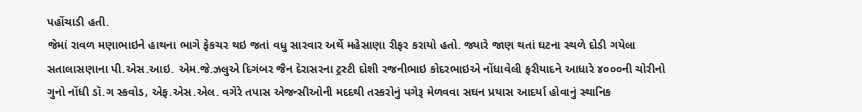પહોંચાડી હતી.
જેમાં રાવળ મણાભાઇને હાથના ભાગે ફેકચર થઇ જતાં વધુ સારવાર અર્થે મહેસાણા રીફર કરાયો હતો. જ્યારે જાણ થતાં ઘટના સ્થળે દોડી ગયેલા સતાલાસણાના પી.એસ.આઇ. એમ.જે.ઝલુએ દિગંબર જૈન દેરાસરના ટ્રસ્ટી દોશી રજનીભાઇ કોદરભાઇએ નોંધાવેલી ફરીયાદને આધારે ૪૦૦૦ની ચોરીનો ગુનો નોંધી ડૉ.ગ સ્કવોડ, એફ.એસ.એલ. વગેરે તપાસ એજન્સીઓની મદદથી તસ્કરોનું પગેરૂ મેળવવા સઘન પ્રયાસ આદર્યા હોવાનું સ્થાનિક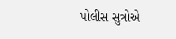પોલીસ સુત્રોએ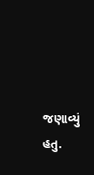જણાવ્યું હતુ.